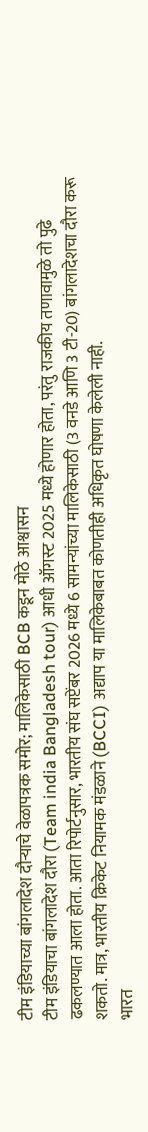टीम इंडियाच्या बांगलादेश दौऱ्याचे वेळापत्रक समोर; मालिकेसाठी BCB कडून मोठे आश्वासन
टीम इंडियाचा बांगलादेश दौरा (Team india Bangladesh tour) आधी ऑगस्ट 2025 मध्ये होणार होता, परंतु राजकीय तणावामुळे तो पुढे ढकलण्यात आला होता. आता रिपोर्टनुसार, भारतीय संघ सप्टेंबर 2026 मध्ये 6 सामन्यांच्या मालिकेसाठी (3 वनडे आणि 3 टी-20) बांगलादेशचा दौरा करू शकतो. मात्र, भारतीय क्रिकेट नियामक मंडळाने (BCCI) अद्याप या मालिकेबाबत कोणतीही अधिकृत घोषणा केलेली नाही.
भारत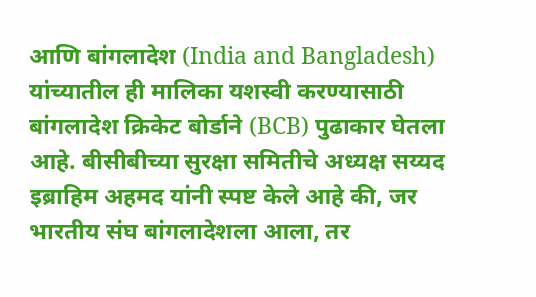आणि बांगलादेश (India and Bangladesh) यांच्यातील ही मालिका यशस्वी करण्यासाठी बांगलादेश क्रिकेट बोर्डाने (BCB) पुढाकार घेतला आहे. बीसीबीच्या सुरक्षा समितीचे अध्यक्ष सय्यद इब्राहिम अहमद यांनी स्पष्ट केले आहे की, जर भारतीय संघ बांगलादेशला आला, तर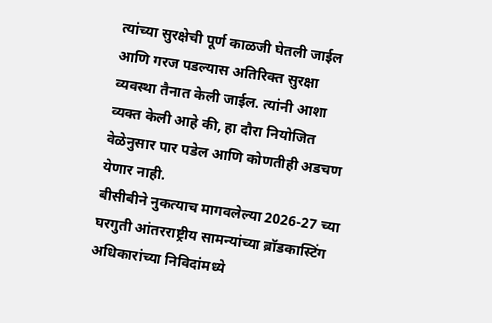त्यांच्या सुरक्षेची पूर्ण काळजी घेतली जाईल आणि गरज पडल्यास अतिरिक्त सुरक्षा व्यवस्था तैनात केली जाईल. त्यांनी आशा व्यक्त केली आहे की, हा दौरा नियोजित वेळेनुसार पार पडेल आणि कोणतीही अडचण येणार नाही.
बीसीबीने नुकत्याच मागवलेल्या 2026-27 च्या घरगुती आंतरराष्ट्रीय सामन्यांच्या ब्रॉडकास्टिंग अधिकारांच्या निविदांमध्ये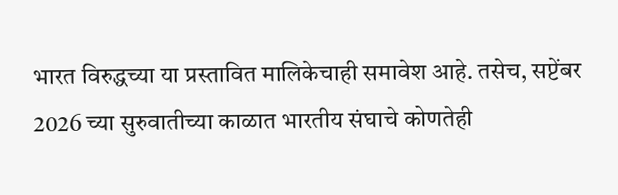भारत विरुद्धच्या या प्रस्तावित मालिकेचाही समावेश आहे. तसेच, सप्टेंबर 2026 च्या सुरुवातीच्या काळात भारतीय संघाचे कोणतेही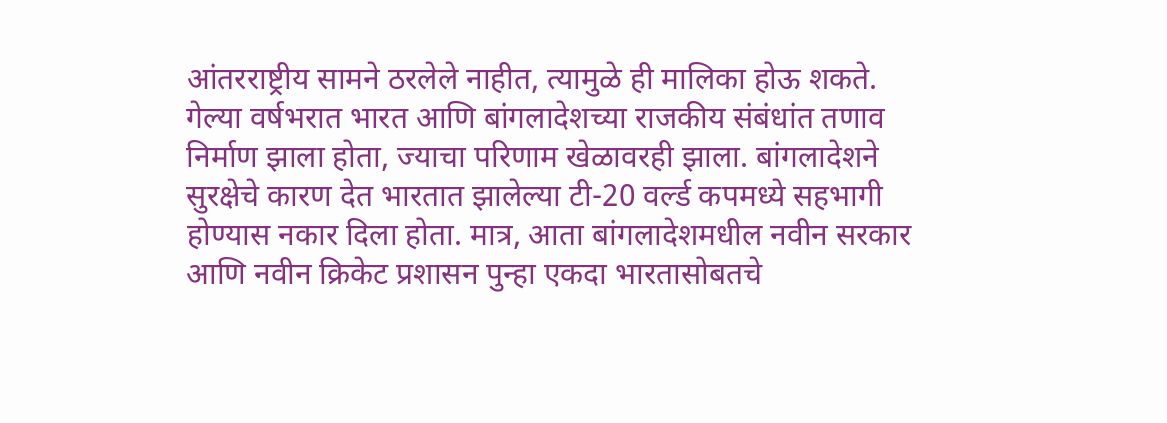आंतरराष्ट्रीय सामने ठरलेले नाहीत, त्यामुळे ही मालिका होऊ शकते.
गेल्या वर्षभरात भारत आणि बांगलादेशच्या राजकीय संबंधांत तणाव निर्माण झाला होता, ज्याचा परिणाम खेळावरही झाला. बांगलादेशने सुरक्षेचे कारण देत भारतात झालेल्या टी-20 वर्ल्ड कपमध्ये सहभागी होण्यास नकार दिला होता. मात्र, आता बांगलादेशमधील नवीन सरकार आणि नवीन क्रिकेट प्रशासन पुन्हा एकदा भारतासोबतचे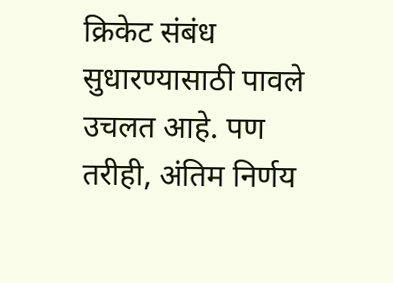क्रिकेट संबंध सुधारण्यासाठी पावले उचलत आहे. पण तरीही, अंतिम निर्णय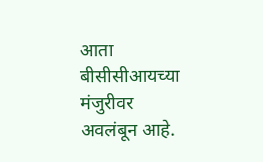आता बीसीसीआयच्या मंजुरीवर अवलंबून आहे.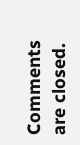Comments are closed.